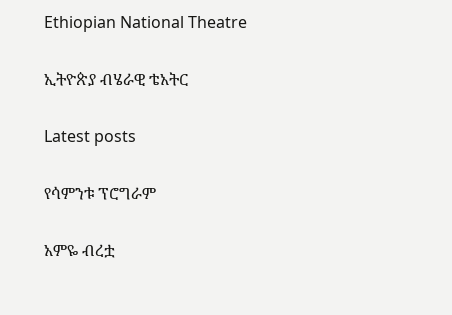Ethiopian National Theatre

ኢትዮጵያ ብሄራዊ ቴአትር

Latest posts

የሳምንቱ ፕሮግራም

አምዬ ብረቷ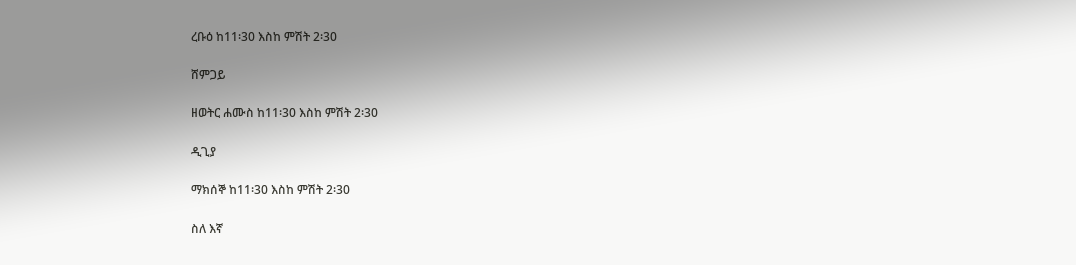ረቡዕ ከ11፡30 እስከ ምሽት 2፡30

ሸምጋይ

ዘወትር ሐሙስ ከ11፡30 እስከ ምሽት 2፡30

ዲጊያ

ማክሰኞ ከ11፡30 እስከ ምሽት 2፡30

ስለ እኛ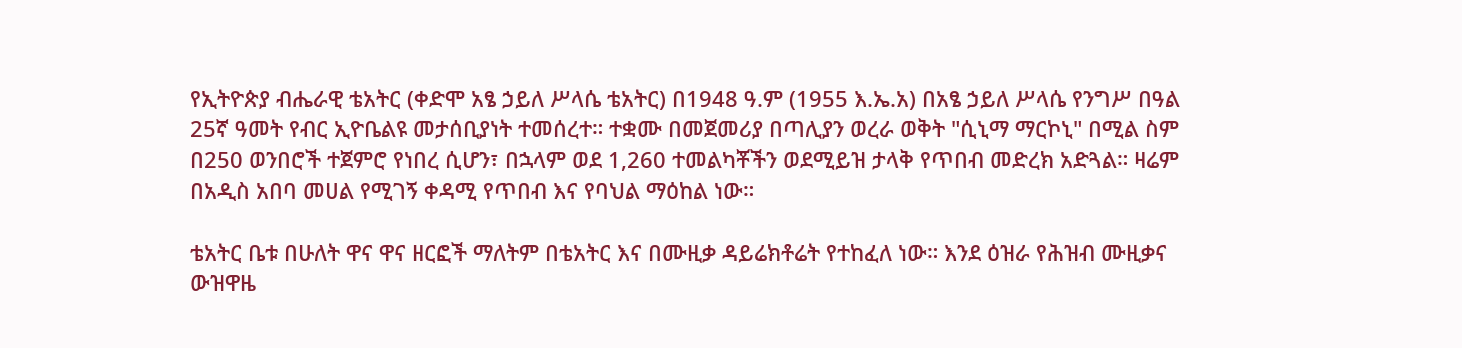የኢትዮጵያ ብሔራዊ ቴአትር (ቀድሞ አፄ ኃይለ ሥላሴ ቴአትር) በ1948 ዓ.ም (1955 እ.ኤ.አ) በአፄ ኃይለ ሥላሴ የንግሥ በዓል 25ኛ ዓመት የብር ኢዮቤልዩ መታሰቢያነት ተመሰረተ። ተቋሙ በመጀመሪያ በጣሊያን ወረራ ወቅት "ሲኒማ ማርኮኒ" በሚል ስም በ250 ወንበሮች ተጀምሮ የነበረ ሲሆን፣ በኋላም ወደ 1,260 ተመልካቾችን ወደሚይዝ ታላቅ የጥበብ መድረክ አድጓል። ዛሬም በአዲስ አበባ መሀል የሚገኝ ቀዳሚ የጥበብ እና የባህል ማዕከል ነው።

ቴአትር ቤቱ በሁለት ዋና ዋና ዘርፎች ማለትም በቴአትር እና በሙዚቃ ዳይሬክቶሬት የተከፈለ ነው። እንደ ዕዝራ የሕዝብ ሙዚቃና ውዝዋዜ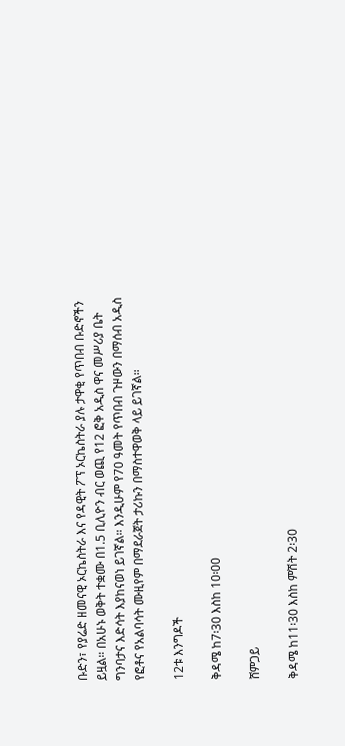ቡድን፣ የያሬድ ዘመናዊ ኦርኬስትራ እና የዳዊት ፖፕ ኦርኬስትራ ያሉ ታዋቂ የጥበብ ቡድኖችን ይዟል። በአሁኑ ወቅት ተቋሙ በ1.5 ቢሊዮን ብር ወጪ የ12 ፎቅ አዲስ ዋና መሥሪያ ቤት ግንባታና እድሳት እያከናወነ ይገኛል። እንዲሁም የ70 ዓመት የጥበብ ጉዞውን በማሰብ አዲስ የፎቶና የአልባሳት ሙዚየም በማደራጀት ታሪኩን በማስተዋወቅ ላይ ይገኛል።

12ቱ እንግዶች

ቅዳሜ ከ7፡30 እስከ 10፡00

ሸምጋይ

ቅዳሜ ከ11፡30 እስከ ምሽት 2፡30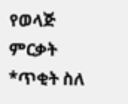የወላጅ ምርቃት *ጥቂት ስለ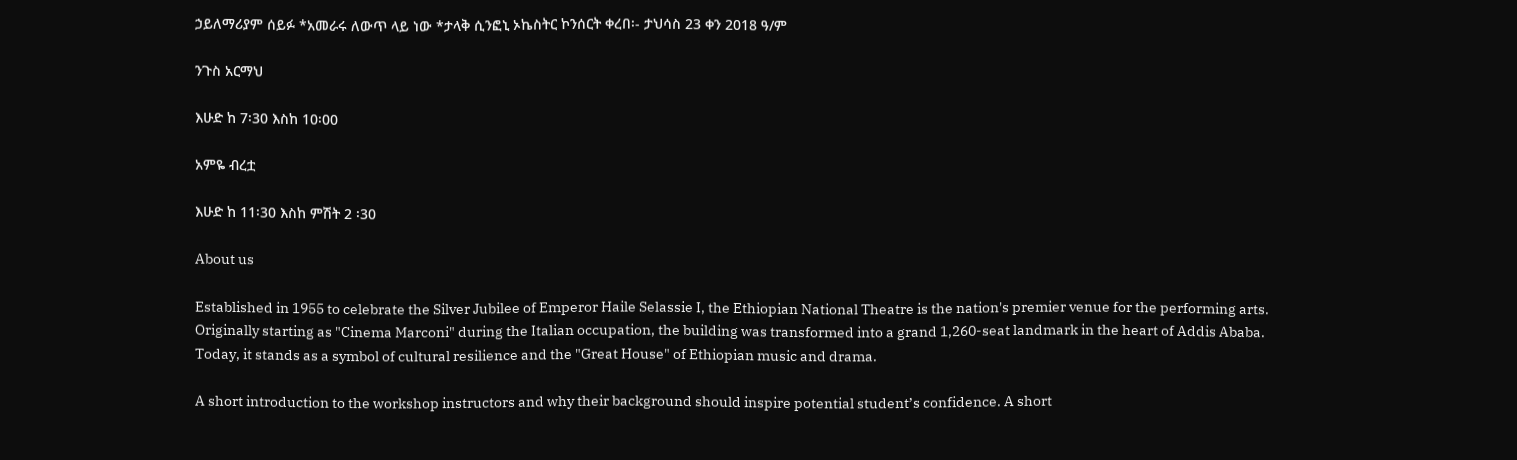ኃይለማሪያም ሰይፉ *አመራሩ ለውጥ ላይ ነው *ታላቅ ሲንፎኒ ኦኬስትር ኮንሰርት ቀረበ፡- ታህሳስ 23 ቀን 2018 ዓ/ም

ንጉስ አርማህ

እሁድ ከ 7፡30 እስከ 10፡00

አምዬ ብረቷ

እሁድ ከ 11፡30 እስከ ምሽት 2 ፡30

About us

Established in 1955 to celebrate the Silver Jubilee of Emperor Haile Selassie I, the Ethiopian National Theatre is the nation's premier venue for the performing arts. Originally starting as "Cinema Marconi" during the Italian occupation, the building was transformed into a grand 1,260-seat landmark in the heart of Addis Ababa. Today, it stands as a symbol of cultural resilience and the "Great House" of Ethiopian music and drama.

A short introduction to the workshop instructors and why their background should inspire potential student’s confidence. A short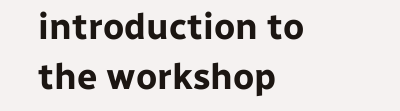introduction to the workshop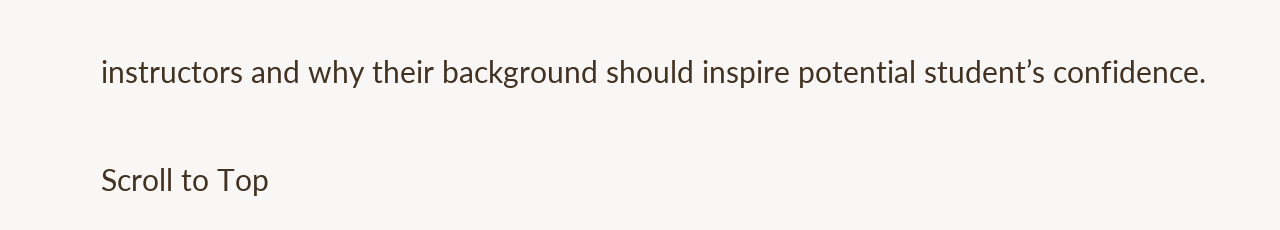instructors and why their background should inspire potential student’s confidence.

Scroll to Top